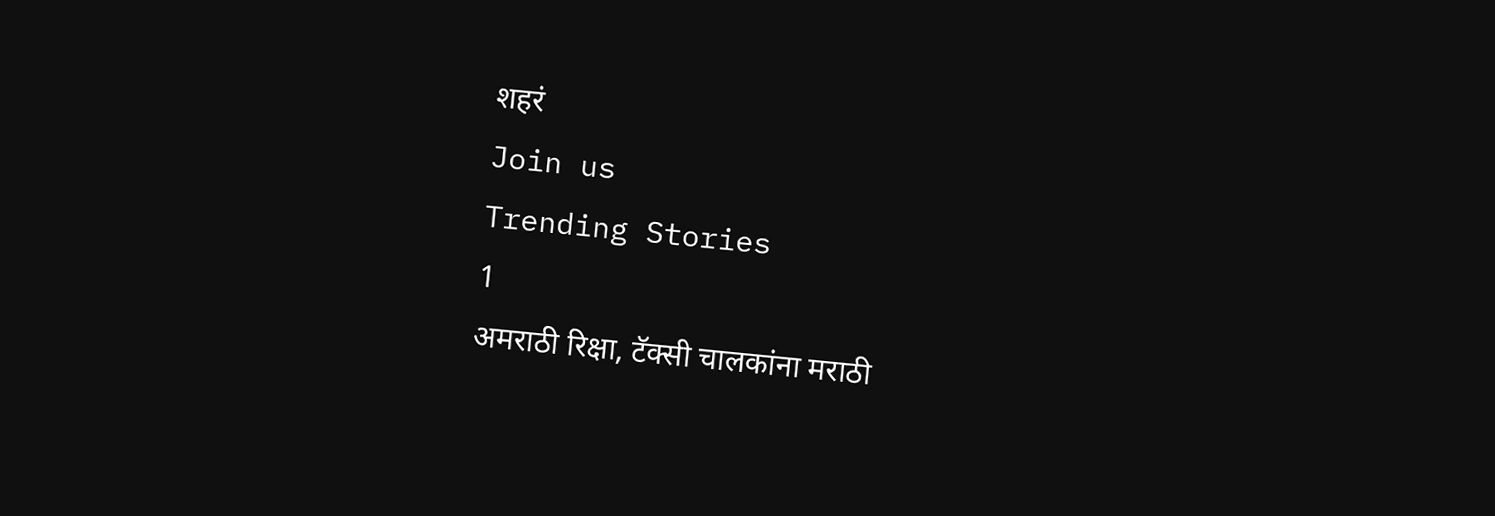शहरं
Join us
Trending Stories
1
अमराठी रिक्षा, टॅक्सी चालकांना मराठी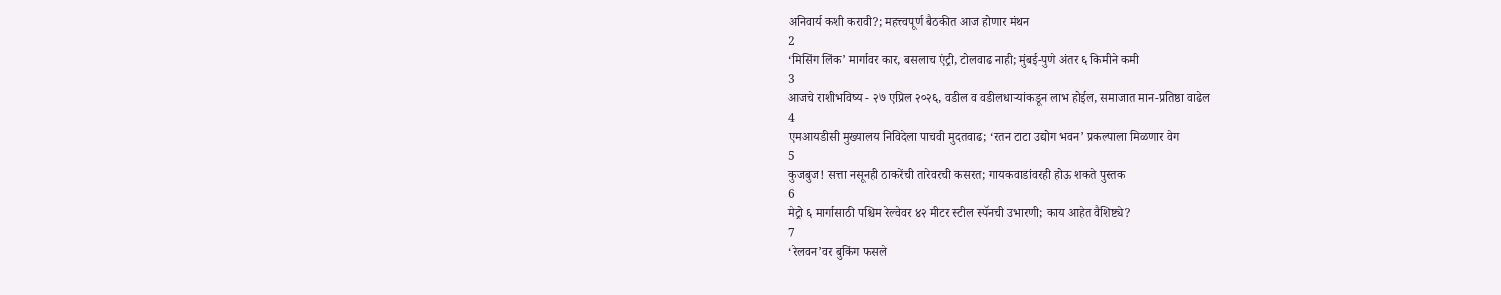अनिवार्य कशी करावी?; महत्त्वपूर्ण बैठकीत आज होणार मंथन
2
‘मिसिंग लिंक’ मार्गावर कार, बसलाच एंट्री, टोलवाढ नाही; मुंबई-पुणे अंतर ६ किमीने कमी
3
आजचे राशीभविष्य - २७ एप्रिल २०२६, वडील व वडीलधार्‍यांकडून लाभ होईल, समाजात मान-प्रतिष्ठा वाढेल
4
एमआयडीसी मुख्यालय निविदेला पाचवी मुदतवाढ; ‘रतन टाटा उद्योग भवन’ प्रकल्पाला मिळणार वेग
5
कुजबुज! सत्ता नसूनही ठाकरेंची तारेवरची कसरत; गायकवाडांवरही होऊ शकते पुस्तक
6
मेट्रो ६ मार्गासाठी पश्चिम रेल्वेवर ४२ मीटर स्टील स्पॅनची उभारणी; काय आहेत वैशिष्ट्ये?
7
‘रेलवन’वर बुकिंग फसले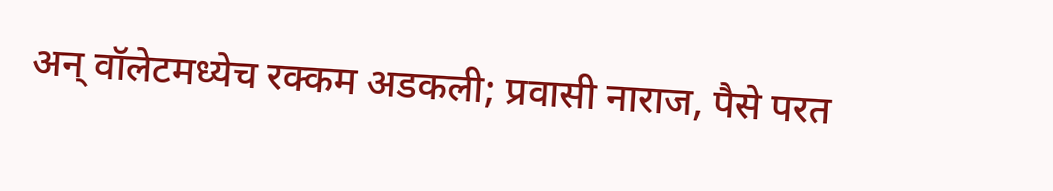अन् वॉलेटमध्येच रक्कम अडकली; प्रवासी नाराज, पैसे परत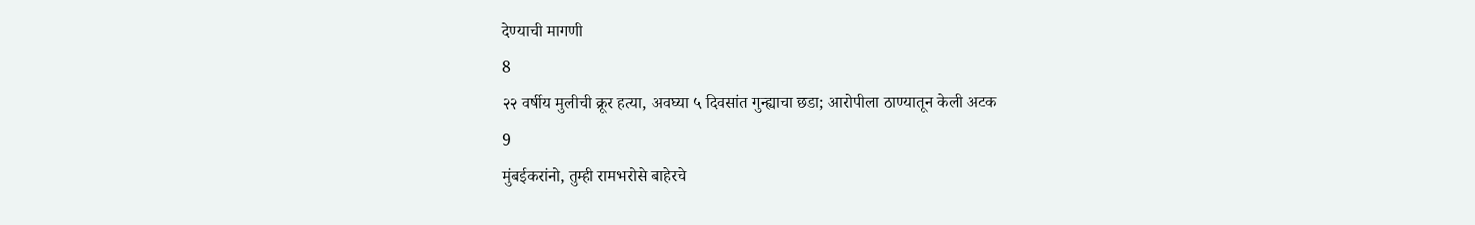देण्याची मागणी
8
२२ वर्षीय मुलीची क्रूर हत्या, अवघ्या ५ दिवसांत गुन्ह्याचा छडा; आरोपीला ठाण्यातून केली अटक
9
मुंबईकरांनो, तुम्ही रामभरोसे बाहेरचे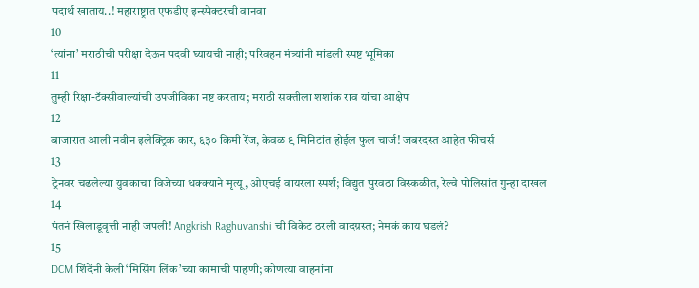पदार्थ खाताय..! महाराष्ट्रात एफडीए इन्स्पेक्टरची वानवा
10
‘त्यांना’ मराठीची परीक्षा देऊन पदवी घ्यायची नाही; परिवहन मंत्र्यांनी मांडली स्पष्ट भूमिका
11
तुम्ही रिक्षा-टॅक्सीवाल्यांची उपजीविका नष्ट करताय; मराठी सक्तीला शशांक राव यांचा आक्षेप
12
बाजारात आली नवीन इलेक्ट्रिक कार, ६३० किमी रेंज, केवळ ९ मिनिटांत होईल फुल चार्ज! जबरदस्त आहेत फीचर्स
13
ट्रेनवर चढलेल्या युवकाचा विजेच्या धक्क्याने मृत्यू, ओएचई वायरला स्पर्श; विद्युत पुरवठा विस्कळीत, रेल्वे पोलिसांत गुन्हा दाखल
14
पंतनं खिलाडूवृत्ती नाही जपली! Angkrish Raghuvanshi ची विकेट ठरली वादग्रस्त; नेमकं काय घडलं?
15
DCM शिंदेंनी केली ‘मिसिंग लिंक’च्या कामाची पाहणी; कोणत्या वाहनांना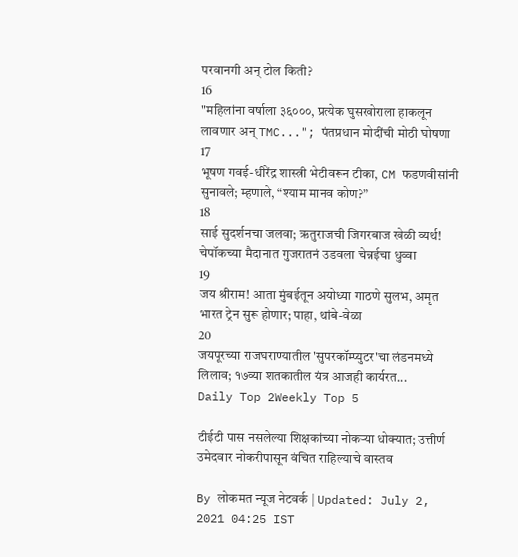परवानगी अन् टोल किती?
16
"महिलांना वर्षाला ३६०००, प्रत्येक घुसखोराला हाकलून लावणार अन् TMC..."; पंतप्रधान मोदींची मोठी घोषणा
17
भूषण गवई-धीरेंद्र शास्त्री भेटीवरून टीका, CM फडणवीसांनी सुनावले; म्हणाले, “श्याम मानव कोण?”
18
साई सुदर्शनचा जलवा; ऋतुराजची जिगरबाज खेळी व्यर्थ! चेपॉकच्या मैदानात गुजरातनं उडवला चेन्नईचा धुव्वा
19
जय श्रीराम! आता मुंबईतून अयोध्या गाठणे सुलभ, अमृत भारत ट्रेन सुरू होणार; पाहा, थांबे-वेळा
20
जयपूरच्या राजघराण्यातील 'सुपरकॉम्प्युटर'चा लंडनमध्ये लिलाव; १७व्या शतकातील यंत्र आजही कार्यरत...
Daily Top 2Weekly Top 5

टीईटी पास नसलेल्या शिक्षकांच्या नोकऱ्या धोक्यात; उत्तीर्ण उमेदवार नोकरीपासून वंचित राहिल्याचे वास्तव

By लोकमत न्यूज नेटवर्क | Updated: July 2, 2021 04:25 IST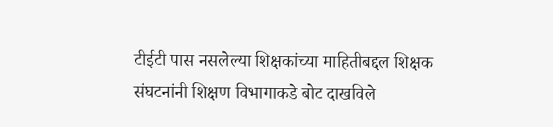टीईटी पास नसलेल्या शिक्षकांच्या माहितीबद्दल शिक्षक संघटनांनी शिक्षण विभागाकडे बोट दाखविले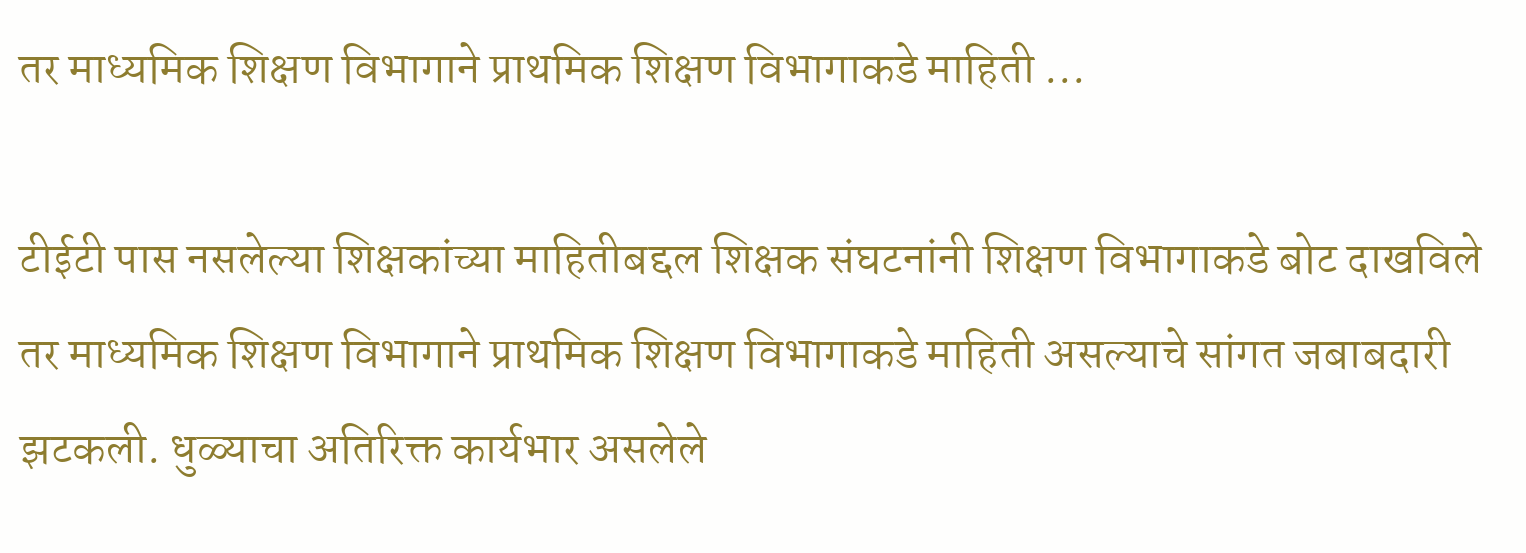तर माध्यमिक शिक्षण विभागाने प्राथमिक शिक्षण विभागाकडे माहिती ...

टीईटी पास नसलेल्या शिक्षकांच्या माहितीबद्दल शिक्षक संघटनांनी शिक्षण विभागाकडे बोट दाखविले तर माध्यमिक शिक्षण विभागाने प्राथमिक शिक्षण विभागाकडे माहिती असल्याचे सांगत जबाबदारी झटकली. धुळ्याचा अतिरिक्त कार्यभार असलेले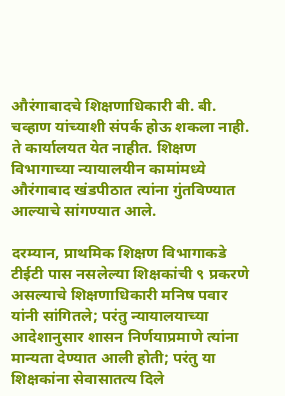औरंगाबादचे शिक्षणाधिकारी बी. बी. चव्हाण यांच्याशी संपर्क होऊ शकला नाही. ते कार्यालयत येत नाहीत. शिक्षण विभागाच्या न्यायालयीन कामांमध्ये औरंगाबाद खंडपीठात त्यांना गुंतविण्यात आल्याचे सांगण्यात आले.

दरम्यान, प्राथमिक शिक्षण विभागाकडे टीईटी पास नसलेल्या शिक्षकांची ९ प्रकरणे असल्याचे शिक्षणाधिकारी मनिष पवार यांनी सांगितले; परंतु न्यायालयाच्या आदेशानुसार शासन निर्णयाप्रमाणे त्यांना मान्यता देण्यात आली होती; परंतु या शिक्षकांना सेवासातत्य दिले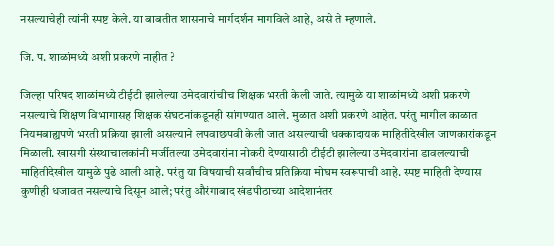नसल्याचेही त्यांनी स्पष्ट केले. या बाबतीत शासनाचे मार्गदर्शन मागविले आहे, असे ते म्हणाले.

जि. प. शाळांमध्ये अशी प्रकरणे नाहीत ?

जिल्हा परिषद शाळांमध्ये टीईटी झालेल्या उमेदवारांचीच शिक्षक भरती केली जाते. त्यामुळे या शाळांमध्ये अशी प्रकरणे नसल्याचे शिक्षण विभागासह शिक्षक संघटनांकडूनही सांगण्यात आले. मुळात अशी प्रकरणे आहेत. परंतु मागील काळात नियमबाह्यपणे भरती प्रक्रिया झाली असल्याने लपवाछपवी केली जात असल्याची धक्कादायक माहितीदेखील जाणकारांकडून मिळाली. खासगी संस्थाचालकांनी मर्जीतल्या उमेदवारांना नोकरी देण्यासाठी टीईटी झालेल्या उमेदवारांना डावलल्याची माहितीदेखील यामुळे पुढे आली आहे. परंतु या विषयाची सर्वांचीच प्रतिक्रिया मोघम स्वरूपाची आहे. स्पष्ट माहिती देण्यास कुणीही धजावत नसल्याचे दिसून आले; परंतु औरंगाबाद खंडपीठाच्या आदेशानंतर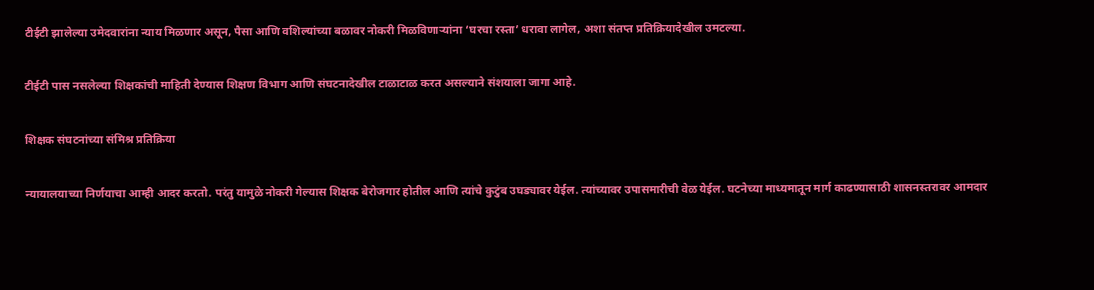टीईटी झालेल्या उमेदवारांना न्याय मिळणार असून, पैसा आणि वशिल्यांच्या बळावर नोकरी मिळविणाऱ्यांना ‘घरचा रस्ता’ धरावा लागेल, अशा संतप्त प्रतिक्रियादेखील उमटल्या.

टीईटी पास नसलेल्या शिक्षकांची माहिती देण्यास शिक्षण विभाग आणि संघटनादेखील टाळाटाळ करत असल्याने संशयाला जागा आहे.

शिक्षक संघटनांच्या संमिश्र प्रतिक्रिया

न्यायालयाच्या निर्णयाचा आम्ही आदर करतो. परंतु यामुळे नोकरी गेल्यास शिक्षक बेरोजगार होतील आणि त्यांचे कुटुंब उघड्यावर येईल. त्यांच्यावर उपासमारीची वेळ येईल. घटनेच्या माध्यमातून मार्ग काढण्यासाठी शासनस्तरावर आमदार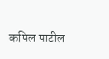कपिल पाटील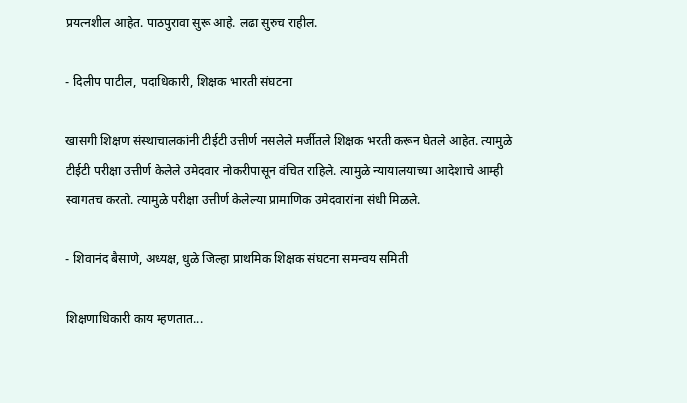प्रयत्नशील आहेत. पाठपुरावा सुरू आहे. लढा सुरुच राहील.

- दिलीप पाटील, पदाधिकारी, शिक्षक भारती संघटना

खासगी शिक्षण संस्थाचालकांनी टीईटी उत्तीर्ण नसलेले मर्जीतले शिक्षक भरती करून घेतले आहेत. त्यामुळे टीईटी परीक्षा उत्तीर्ण केलेले उमेदवार नोकरीपासून वंचित राहिले. त्यामुळे न्यायालयाच्या आदेशाचे आम्ही स्वागतच करतो. त्यामुळे परीक्षा उत्तीर्ण केलेल्या प्रामाणिक उमेदवारांना संधी मिळले.

- शिवानंद बैसाणे, अध्यक्ष, धुळे जिल्हा प्राथमिक शिक्षक संघटना समन्वय समिती

शिक्षणाधिकारी काय म्हणतात...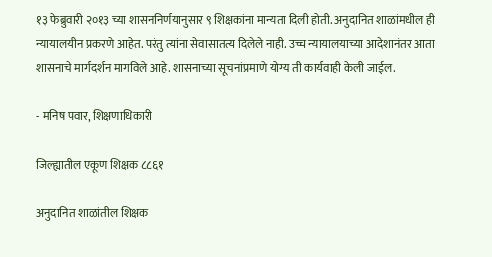१३ फेब्रुवारी २०१३ च्या शासननिर्णयानुसार ९ शिक्षकांना मान्यता दिली होती. अनुदानित शाळांमधील ही न्यायालयीन प्रकरणे आहेत. परंतु त्यांना सेवासातत्य दिलेले नाही. उच्च न्यायालयाच्या आदेशानंतर आता शासनाचे मार्गदर्शन मागविले आहे. शासनाच्या सूचनांप्रमाणे योग्य ती कार्यवाही केली जाईल.

- मनिष पवार, शिक्षणाधिकारी

जिल्ह्यातील एकूण शिक्षक ८८६१

अनुदानित शाळांतील शिक्षक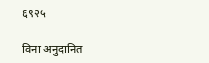६९२५

विना अनुदानित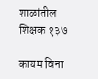शाळांतील शिक्षक १३७

कायम विना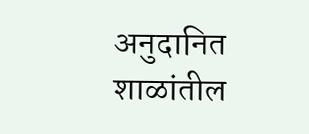अनुदानित शाळांतील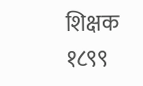शिक्षक १८९९